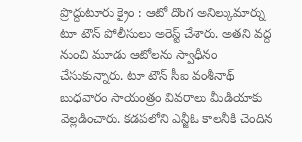ప్రొద్దుటూరు క్రైం : ఆటో దొంగ అనిల్కుమార్ను టూ టౌన్ పోలీసులు అరెస్ట్ చేశారు. అతని వద్ద నుంచి మూడు ఆటోలను స్వాధీనం చేసుకున్నారు. టూ టౌన్ సీఐ వంశీనాథ్ బుధవారం సాయంత్రం వివరాలు మీడియాకు వెల్లడించారు. కడపలోని ఎన్జీఓ కాలనీకి చెందిన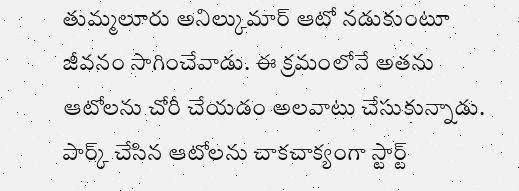తుమ్మలూరు అనిల్కుమార్ ఆటో నడుకుంటూ జీవనం సాగించేవాడు. ఈ క్రమంలోనే అతను ఆటోలను చోరీ చేయడం అలవాటు చేసుకున్నాడు. పార్క్ చేసిన ఆటోలను చాకచాక్యంగా స్టార్ట్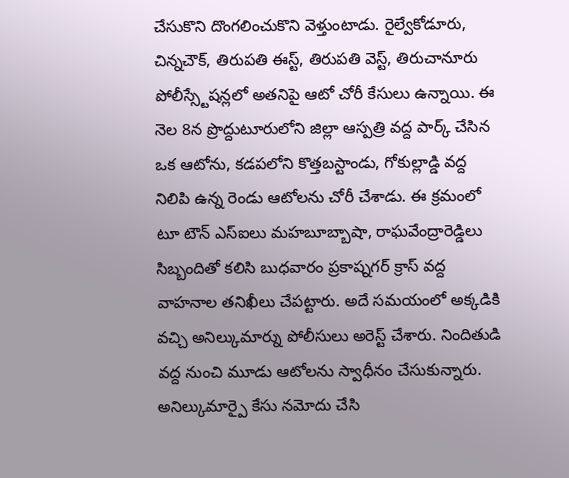చేసుకొని దొంగలించుకొని వెళ్తుంటాడు. రైల్వేకోడూరు, చిన్నచౌక్, తిరుపతి ఈస్ట్, తిరుపతి వెస్ట్, తిరుచానూరు పోలీస్స్టేషన్లలో అతనిపై ఆటో చోరీ కేసులు ఉన్నాయి. ఈ నెల 8న ప్రొద్దుటూరులోని జిల్లా ఆస్పత్రి వద్ద పార్క్ చేసిన ఒక ఆటోను, కడపలోని కొత్తబస్టాండు, గోకుల్లాడ్డి వద్ద నిలిపి ఉన్న రెండు ఆటోలను చోరీ చేశాడు. ఈ క్రమంలో టూ టౌన్ ఎస్ఐలు మహబూబ్బాషా, రాఘవేంద్రారెడ్డిలు సిబ్బందితో కలిసి బుధవారం ప్రకాష్నగర్ క్రాస్ వద్ద వాహనాల తనిఖీలు చేపట్టారు. అదే సమయంలో అక్కడికి వచ్చి అనిల్కుమార్ను పోలీసులు అరెస్ట్ చేశారు. నిందితుడి వద్ద నుంచి మూడు ఆటోలను స్వాధీనం చేసుకున్నారు. అనిల్కుమార్పై కేసు నమోదు చేసి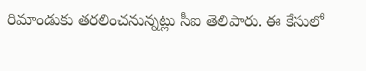రిమాండుకు తరలించనున్నట్లు సీఐ తెలిపారు. ఈ కేసులో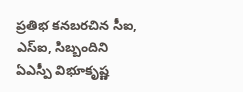ప్రతిభ కనబరచిన సీఐ, ఎస్ఐ, సిబ్బందిని ఏఎస్పీ విభూకృష్ణ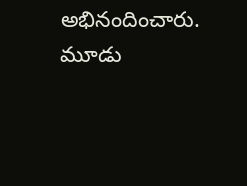అభినందించారు.
మూడు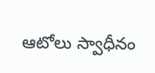ఆటోలు స్వాధీనం